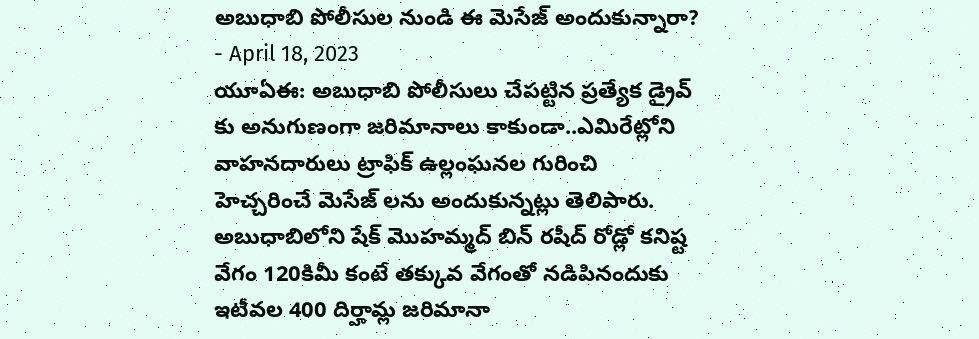అబుధాబి పోలీసుల నుండి ఈ మెసేజ్ అందుకున్నారా?
- April 18, 2023
యూఏఈ: అబుధాబి పోలీసులు చేపట్టిన ప్రత్యేక డ్రైవ్ కు అనుగుణంగా జరిమానాలు కాకుండా..ఎమిరేట్లోని వాహనదారులు ట్రాఫిక్ ఉల్లంఘనల గురించి హెచ్చరించే మెసేజ్ లను అందుకున్నట్లు తెలిపారు. అబుధాబిలోని షేక్ మొహమ్మద్ బిన్ రషీద్ రోడ్లో కనిష్ట వేగం 120కిమీ కంటే తక్కువ వేగంతో నడిపినందుకు ఇటీవల 400 దిర్హామ్ల జరిమానా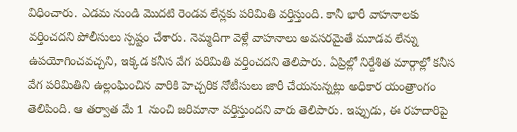విధించారు. ఎడమ నుండి మొదటి రెండవ లేన్లకు పరిమితి వర్తిస్తుంది. కానీ భారీ వాహనాలకు వర్తించదని పోలీసులు స్పష్టం చేశారు. నెమ్మదిగా వెళ్లే వాహనాలు అవసరమైతే మూడవ లేన్ను ఉపయోగించవచ్చని, ఇక్కడ కనీస వేగ పరిమితి వర్తించదని తెలిపారు. ఏప్రిల్లో నిర్దేశిత మార్గాల్లో కనీస వేగ పరిమితిని ఉల్లంఘించిన వారికి హెచ్చరిక నోటీసులు జారీ చేయనున్నట్లు అధికార యంత్రాంగం తెలిపింది. ఆ తర్వాత మే 1 నుంచి జరిమానా వర్తిస్తుందని వారు తెలిపారు. ఇప్పుడు, ఈ రహదారిపై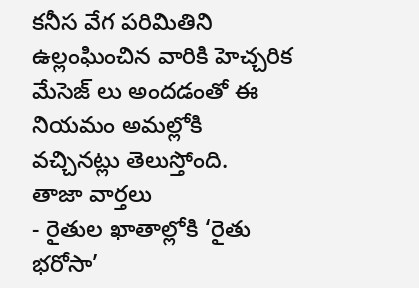కనీస వేగ పరిమితిని ఉల్లంఘించిన వారికి హెచ్చరిక మేసెజ్ లు అందడంతో ఈ నియమం అమల్లోకి వచ్చినట్లు తెలుస్తోంది.
తాజా వార్తలు
- రైతుల ఖాతాల్లోకి ‘రైతు భరోసా’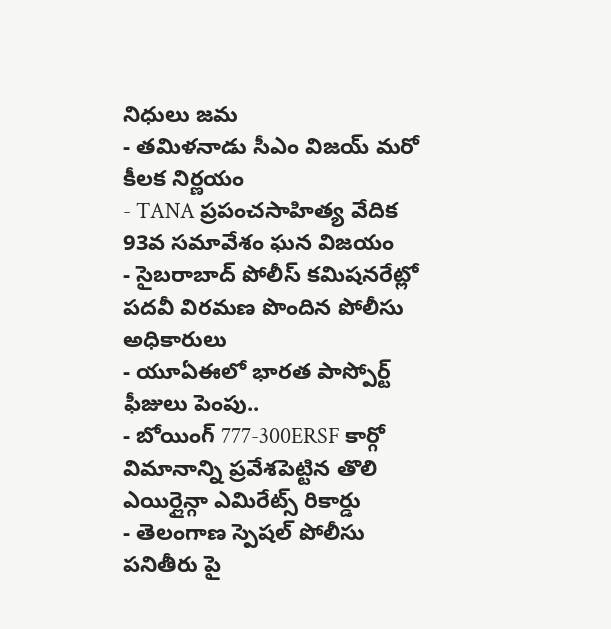నిధులు జమ
- తమిళనాడు సీఎం విజయ్ మరో కీలక నిర్ణయం
- TANA ప్రపంచసాహిత్య వేదిక 93వ సమావేశం ఘన విజయం
- సైబరాబాద్ పోలీస్ కమిషనరేట్లో పదవీ విరమణ పొందిన పోలీసు అధికారులు
- యూఏఈలో భారత పాస్పోర్ట్ ఫీజులు పెంపు..
- బోయింగ్ 777-300ERSF కార్గో విమానాన్ని ప్రవేశపెట్టిన తొలి ఎయిర్లైన్గా ఎమిరేట్స్ రికార్డు
- తెలంగాణ స్పెషల్ పోలీసు పనితీరు పై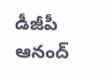డీజీపీ ఆనంద్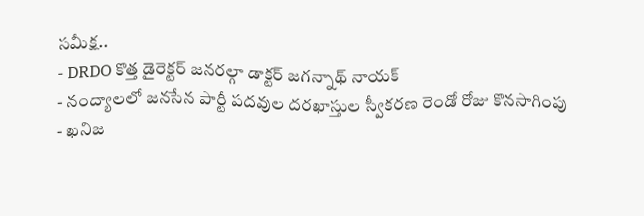సమీక్ష..
- DRDO కొత్త డైరెక్టర్ జనరల్గా డాక్టర్ జగన్నాథ్ నాయక్
- నంద్యాలలో జనసేన పార్టీ పదవుల దరఖాస్తుల స్వీకరణ రెండో రోజు కొనసాగింపు
- ఖనిజ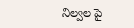నిల్వల పై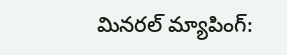మినరల్ మ్యాపింగ్: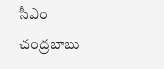సీఎం చంద్రబాబు